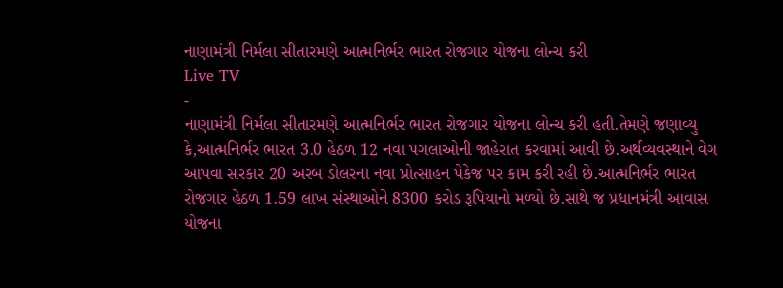નાણામંત્રી નિર્મલા સીતારમણે આત્મનિર્ભર ભારત રોજગાર યોજના લોન્ચ કરી
Live TV
-
નાણામંત્રી નિર્મલા સીતારમણે આત્મનિર્ભર ભારત રોજગાર યોજના લોન્ચ કરી હતી.તેમણે જણાવ્યુ કે,આત્મનિર્ભર ભારત 3.0 હેઠળ 12 નવા પગલાઓની જાહેરાત કરવામાં આવી છે.અર્થવ્યવસ્થાને વેગ આપવા સરકાર 20 અરબ ડોલરના નવા પ્રોત્સાહન પેકેજ પર કામ કરી રહી છે.આત્મનિર્ભર ભારત રોજગાર હેઠળ 1.59 લાખ સંસ્થાઓને 8300 કરોડ રૂપિયાનો મળ્યો છે.સાથે જ પ્રધાનમંત્રી આવાસ યોજના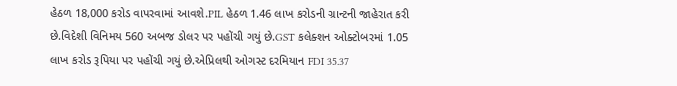હેઠળ 18,000 કરોડ વાપરવામાં આવશે.PIL હેઠળ 1.46 લાખ કરોડની ગ્રાન્ટની જાહેરાત કરી છે.વિદેશી વિનિમય 560 અબજ ડોલર પર પહોંચી ગયું છે.GST કલેક્શન ઓક્ટોબરમાં 1.05 લાખ કરોડ રૂપિયા પર પહોંચી ગયું છે.એપ્રિલથી ઓગસ્ટ દરમિયાન FDI 35.37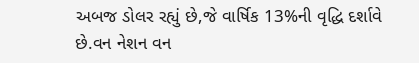અબજ ડોલર રહ્યું છે,જે વાર્ષિક 13%ની વૃદ્ધિ દર્શાવે છે.વન નેશન વન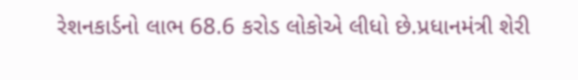રેશનકાર્ડનો લાભ 68.6 કરોડ લોકોએ લીધો છે.પ્રધાનમંત્રી શેરી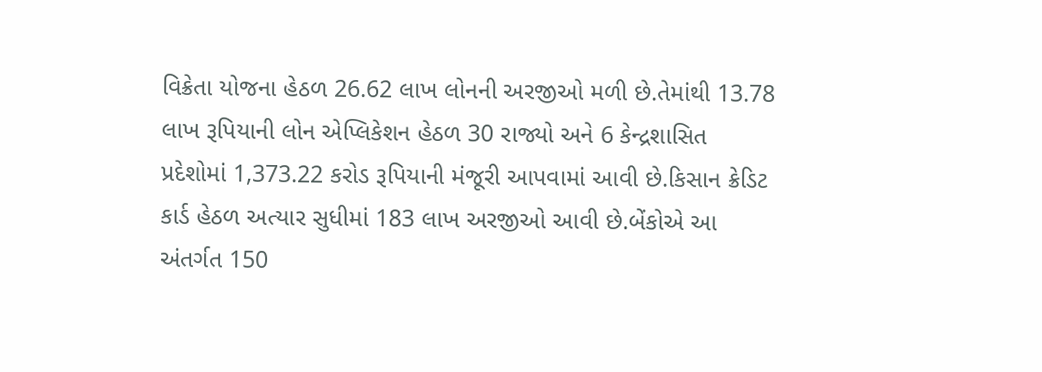વિક્રેતા યોજના હેઠળ 26.62 લાખ લોનની અરજીઓ મળી છે.તેમાંથી 13.78 લાખ રૂપિયાની લોન એપ્લિકેશન હેઠળ 30 રાજ્યો અને 6 કેન્દ્રશાસિત પ્રદેશોમાં 1,373.22 કરોડ રૂપિયાની મંજૂરી આપવામાં આવી છે.કિસાન ક્રેડિટ કાર્ડ હેઠળ અત્યાર સુધીમાં 183 લાખ અરજીઓ આવી છે.બેંકોએ આ અંતર્ગત 150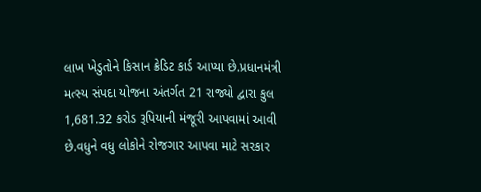લાખ ખેડુતોને કિસાન ક્રેડિટ કાર્ડ આપ્યા છે.પ્રધાનમંત્રી મત્સ્ય સંપદા યોજના અંતર્ગત 21 રાજ્યો દ્વારા કુલ 1,681.32 કરોડ રૂપિયાની મંજૂરી આપવામાં આવી છે.વધુને વધુ લોકોને રોજગાર આપવા માટે સરકાર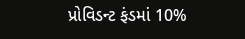પ્રોવિડન્ટ ફંડમાં 10%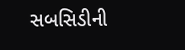સબસિડીની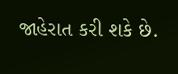જાહેરાત કરી શકે છે.